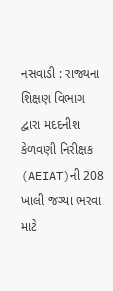નસવાડી : રાજ્યના શિક્ષણ વિભાગ દ્વારા મદદનીશ કેળવણી નિરીક્ષક (AEIAT)ની 208 ખાલી જગ્યા ભરવા માટે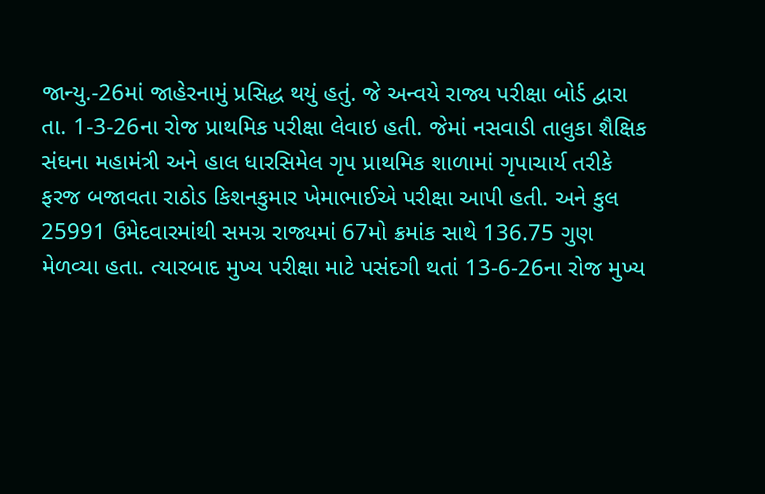જાન્યુ.-26માં જાહેરનામું પ્રસિદ્ધ થયું હતું. જે અન્વયે રાજ્ય પરીક્ષા બોર્ડ દ્વારા તા. 1-3-26ના રોજ પ્રાથમિક પરીક્ષા લેવાઇ હતી. જેમાં નસવાડી તાલુકા શૈક્ષિક સંઘના મહામંત્રી અને હાલ ધારસિમેલ ગૃપ પ્રાથમિક શાળામાં ગૃપાચાર્ય તરીકે ફરજ બજાવતા રાઠોડ કિશનકુમાર ખેમાભાઈએ પરીક્ષા આપી હતી. અને કુલ 25991 ઉમેદવારમાંથી સમગ્ર રાજ્યમાં 67મો ક્રમાંક સાથે 136.75 ગુણ મેળવ્યા હતા. ત્યારબાદ મુખ્ય પરીક્ષા માટે પસંદગી થતાં 13-6-26ના રોજ મુખ્ય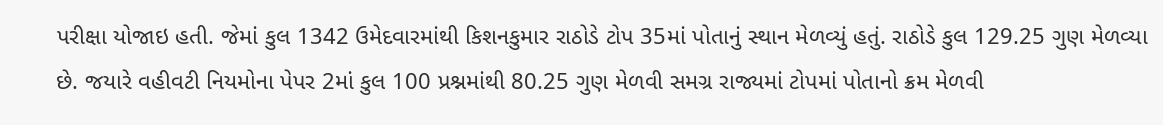પરીક્ષા યોજાઇ હતી. જેમાં કુલ 1342 ઉમેદવારમાંથી કિશનકુમાર રાઠોડે ટોપ 35માં પોતાનું સ્થાન મેળવ્યું હતું. રાઠોડે કુલ 129.25 ગુણ મેળવ્યા છે. જયારે વહીવટી નિયમોના પેપર 2માં કુલ 100 પ્રશ્નમાંથી 80.25 ગુણ મેળવી સમગ્ર રાજ્યમાં ટોપમાં પોતાનો ક્રમ મેળવી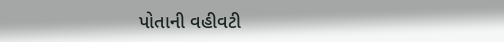પોતાની વહીવટી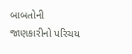બાબતોની જાણકારીનો પરિચય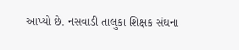આપ્યો છે. નસવાડી તાલુકા શિક્ષક સંઘના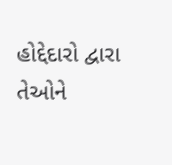હોદ્દેદારો દ્વારા તેઓને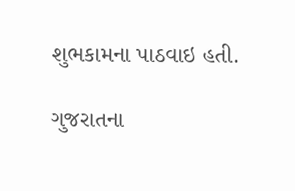શુભકામના પાઠવાઇ હતી.

ગુજરાતના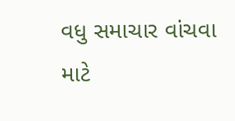વધુ સમાચાર વાંચવા માટે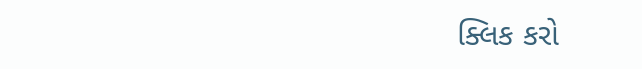ક્લિક કરો